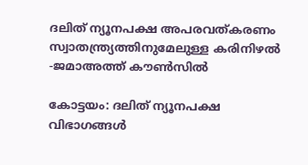ദലിത് ന്യൂനപക്ഷ അപരവത്കരണം സ്വാതന്ത്ര്യത്തിനുമേലുള്ള കരിനിഴൽ -ജമാഅത്ത് കൗൺസിൽ

കോട്ടയം: ദലിത് ന്യൂനപക്ഷ വിഭാഗങ്ങൾ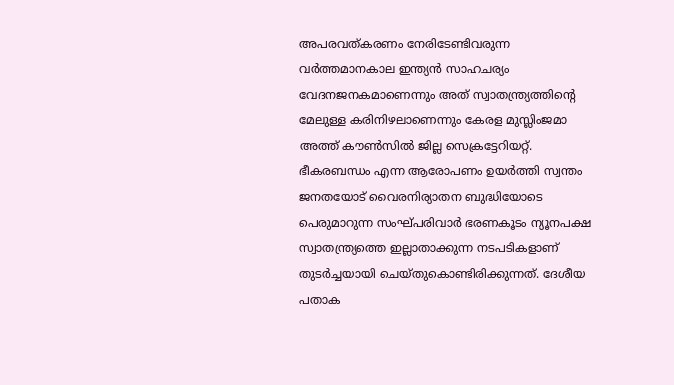അപരവത്കരണം നേരിടേണ്ടിവരുന്ന വർത്തമാനകാല ഇന്ത്യൻ സാഹചര്യം വേദനജനകമാണെന്നും അത് സ്വാതന്ത്ര്യത്തിന്റെ മേലുള്ള കരിനിഴലാണെന്നും കേരള മുസ്ലിംജമാ അത്ത് കൗൺസിൽ ജില്ല സെക്രട്ടേറിയറ്റ്. ഭീകരബന്ധം എന്ന ആരോപണം ഉയർത്തി സ്വന്തം ജനതയോട് വൈരനിര്യാതന ബുദ്ധിയോടെ പെരുമാറുന്ന സംഘ്പരിവാർ ഭരണകൂടം ന്യൂനപക്ഷ സ്വാതന്ത്ര്യത്തെ ഇല്ലാതാക്കുന്ന നടപടികളാണ് തുടർച്ചയായി ചെയ്തുകൊണ്ടിരിക്കുന്നത്. ദേശീയ പതാക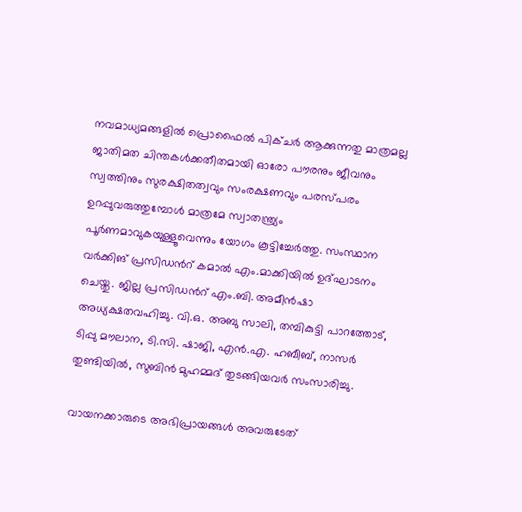നവമാധ്യമങ്ങളിൽ പ്രൊഫൈൽ പിക്ചർ ആക്കുന്നതു മാത്രമല്ല ജാതിമത ചിന്തകൾക്കതീതമായി ഓരോ പൗരനും ജീവനും സ്വത്തിനും സുരക്ഷിതത്വവും സംരക്ഷണവും പരസ്പരം ഉറപ്പുവരുത്തുമ്പോൾ മാത്രമേ സ്വാതന്ത്ര്യം പൂർണമാവുകയുള്ളൂവെന്നും യോഗം കൂട്ടിച്ചേർത്തു. സംസ്ഥാന വർക്കിങ് പ്രസിഡന്‍റ് കമാൽ എം.മാക്കിയിൽ ഉദ്ഘാടനം ചെയ്തു. ജില്ല പ്രസിഡന്‍റ് എം.ബി. അമീൻഷാ അധ്യക്ഷതവഹിച്ചു. വി.ഒ. അബു സാലി, തമ്പികുട്ടി പാറത്തോട്, ടിപ്പു മൗലാന, ടി.സി. ഷാജി, എൻ.എ. ഹബീബ്, നാസർ തുണ്ടിയിൽ, സുബിൻ മുഹമ്മദ് തുടങ്ങിയവർ സംസാരിച്ചു.

വായനക്കാരുടെ അഭിപ്രായങ്ങള്‍ അവരുടേത്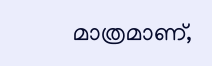മാത്രമാണ്,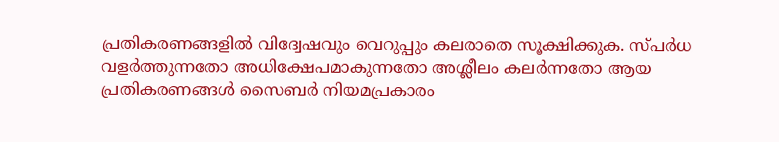പ്രതികരണങ്ങളിൽ വിദ്വേഷവും വെറുപ്പും കലരാതെ സൂക്ഷിക്കുക. സ്പർധ വളർത്തുന്നതോ അധിക്ഷേപമാകുന്നതോ അശ്ലീലം കലർന്നതോ ആയ പ്രതികരണങ്ങൾ സൈബർ നിയമപ്രകാരം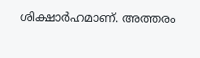ശിക്ഷാർഹമാണ്. അത്തരം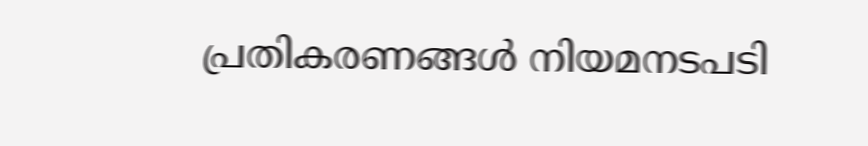പ്രതികരണങ്ങൾ നിയമനടപടി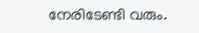നേരിടേണ്ടി വരും.